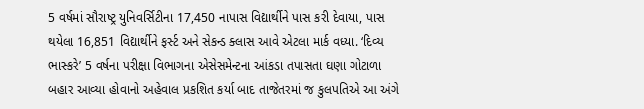5 વર્ષમાં સૌરાષ્ટ્ર યુનિવર્સિટીના 17,450 નાપાસ વિદ્યાર્થીને પાસ કરી દેવાયા, પાસ થયેલા 16,851 વિદ્યાર્થીને ફર્સ્ટ અને સેકન્ડ ક્લાસ આવે એટલા માર્ક વધ્યા. ‘દિવ્ય ભાસ્કરે’ 5 વર્ષના પરીક્ષા વિભાગના એસેસમેન્ટના આંકડા તપાસતા ઘણા ગોટાળા બહાર આવ્યા હોવાનો અહેવાલ પ્રકશિત કર્યા બાદ તાજેતરમાં જ કુલપતિએ આ અંગે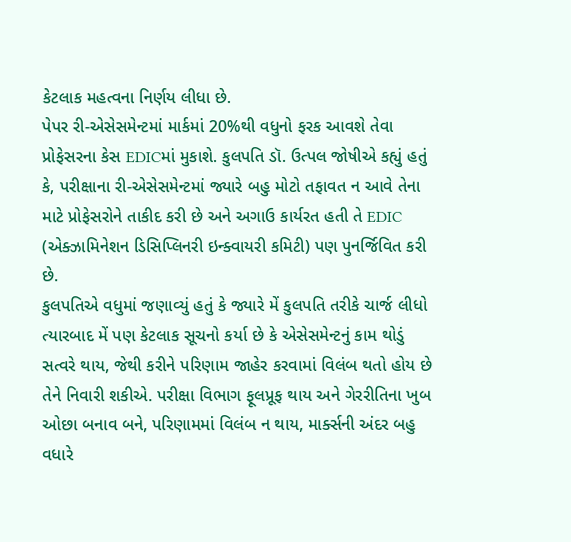કેટલાક મહત્વના નિર્ણય લીધા છે.
પેપર રી-એસેસમેન્ટમાં માર્કમાં 20%થી વધુનો ફરક આવશે તેવા પ્રોફેસરના કેસ EDICમાં મુકાશે. કુલપતિ ડૉ. ઉત્પલ જોષીએ કહ્યું હતું કે, પરીક્ષાના રી-એસેસમેન્ટમાં જ્યારે બહુ મોટો તફાવત ન આવે તેના માટે પ્રોફેસરોને તાકીદ કરી છે અને અગાઉ કાર્યરત હતી તે EDIC (એક્ઝામિનેશન ડિસિપ્લિનરી ઇન્ક્વાયરી કમિટી) પણ પુનર્જિવિત કરી છે.
કુલપતિએ વધુમાં જણાવ્યું હતું કે જ્યારે મેં કુલપતિ તરીકે ચાર્જ લીધો ત્યારબાદ મેં પણ કેટલાક સૂચનો કર્યા છે કે એસેસમેન્ટનું કામ થોડું સત્વરે થાય, જેથી કરીને પરિણામ જાહેર કરવામાં વિલંબ થતો હોય છે તેને નિવારી શકીએ. પરીક્ષા વિભાગ ફૂલપ્રૂફ થાય અને ગેરરીતિના ખુબ ઓછા બનાવ બને, પરિણામમાં વિલંબ ન થાય, માર્ક્સની અંદર બહુ વધારે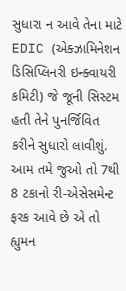સુધારા ન આવે તેના માટે EDIC (એક્ઝામિનેશન ડિસિપ્લિનરી ઇન્ક્વાયરી કમિટી) જે જૂની સિસ્ટમ હતી તેને પુનર્જિવિત કરીને સુધારો લાવીશું. આમ તમે જુઓ તો 7થી 8 ટકાનો રી-એસેસમેન્ટ ફરક આવે છે એ તો હ્યુમન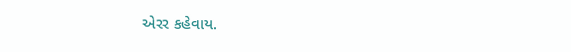એરર કહેવાય.